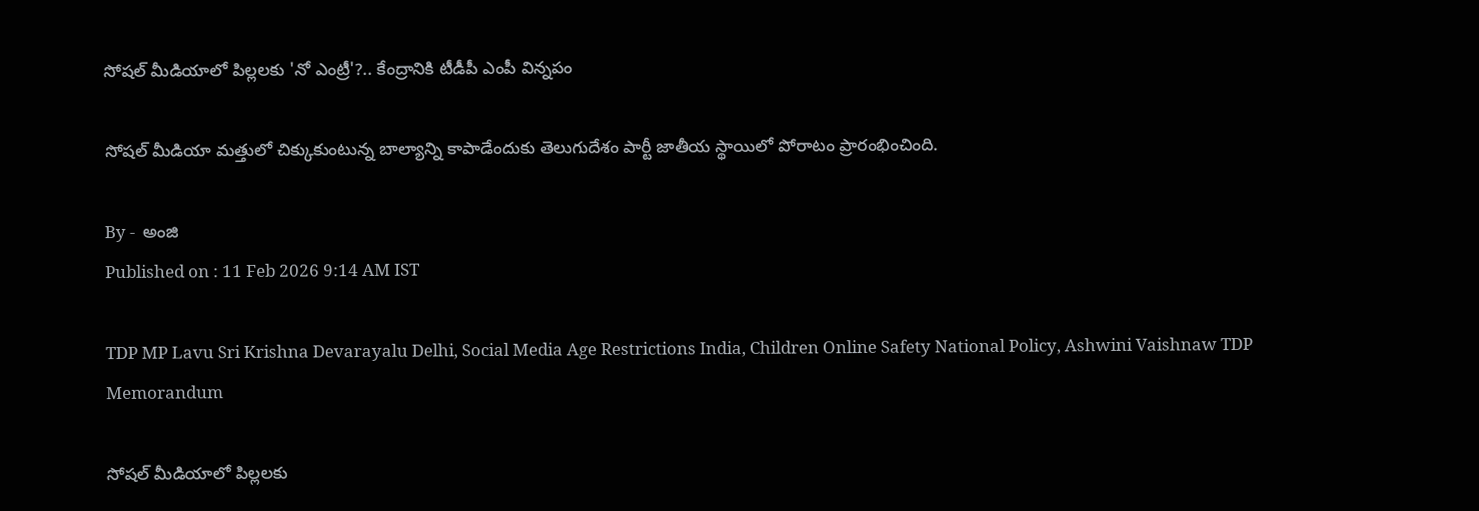సోషల్ మీడియాలో పిల్లలకు 'నో ఎంట్రీ'?.. కేంద్రానికి టీడీపీ ఎంపీ విన్నపం

సోషల్ మీడియా మత్తులో చిక్కుకుంటున్న బాల్యాన్ని కాపాడేందుకు తెలుగుదేశం పార్టీ జాతీయ స్థాయిలో పోరాటం ప్రారంభించింది.

By -  అంజి
Published on : 11 Feb 2026 9:14 AM IST

TDP MP Lavu Sri Krishna Devarayalu Delhi, Social Media Age Restrictions India, Children Online Safety National Policy, Ashwini Vaishnaw TDP Memorandum

సోషల్ మీడియాలో పిల్లలకు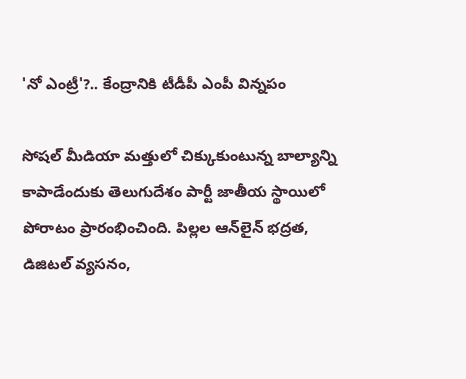'నో ఎంట్రీ'?.. కేంద్రానికి టీడీపీ ఎంపీ విన్నపం

సోషల్ మీడియా మత్తులో చిక్కుకుంటున్న బాల్యాన్ని కాపాడేందుకు తెలుగుదేశం పార్టీ జాతీయ స్థాయిలో పోరాటం ప్రారంభించింది. పిల్లల ఆన్‌లైన్ భద్రత, డిజిటల్ వ్యసనం,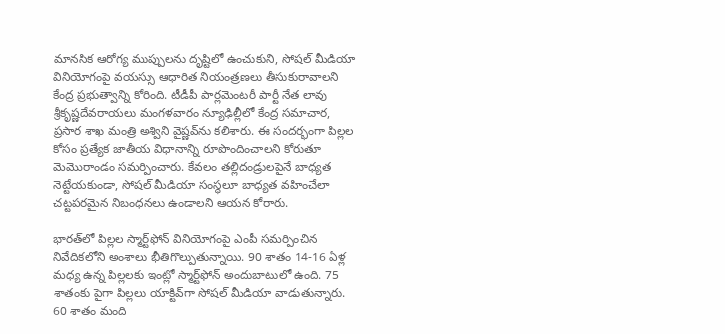మానసిక ఆరోగ్య ముప్పులను దృష్టిలో ఉంచుకుని, సోషల్ మీడియా వినియోగంపై వయస్సు ఆధారిత నియంత్రణలు తీసుకురావాలని కేంద్ర ప్రభుత్వాన్ని కోరింది. టీడీపీ పార్లమెంటరీ పార్టీ నేత లావు శ్రీకృష్ణదేవరాయలు మంగళవారం న్యూఢిల్లీలో కేంద్ర సమాచార, ప్రసార శాఖ మంత్రి అశ్విని వైష్ణవ్‌ను కలిశారు. ఈ సందర్భంగా పిల్లల కోసం ప్రత్యేక జాతీయ విధానాన్ని రూపొందించాలని కోరుతూ మెమొరాండం సమర్పించారు. కేవలం తల్లిదండ్రులపైనే బాధ్యత నెట్టేయకుండా, సోషల్ మీడియా సంస్థలూ బాధ్యత వహించేలా చట్టపరమైన నిబంధనలు ఉండాలని ఆయన కోరారు.

భారత్‌లో పిల్లల స్మార్ట్‌ఫోన్ వినియోగంపై ఎంపీ సమర్పించిన నివేదికలోని అంశాలు భీతిగొల్పుతున్నాయి. 90 శాతం 14-16 ఏళ్ల మధ్య ఉన్న పిల్లలకు ఇంట్లో స్మార్ట్‌ఫోన్ అందుబాటులో ఉంది. 75 శాతంకు పైగా పిల్లలు యాక్టివ్‌గా సోషల్ మీడియా వాడుతున్నారు. 60 శాతం మంది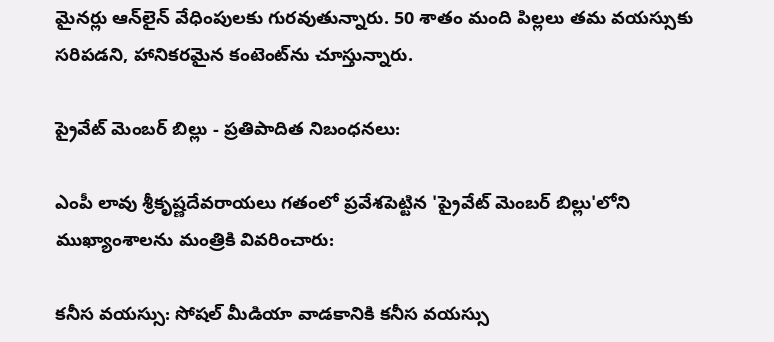మైనర్లు ఆన్‌లైన్ వేధింపులకు గురవుతున్నారు. 50 శాతం మంది పిల్లలు తమ వయస్సుకు సరిపడని, హానికరమైన కంటెంట్‌ను చూస్తున్నారు.

ప్రైవేట్ మెంబర్ బిల్లు - ప్రతిపాదిత నిబంధనలు:

ఎంపీ లావు శ్రీకృష్ణదేవరాయలు గతంలో ప్రవేశపెట్టిన 'ప్రైవేట్ మెంబర్ బిల్లు'లోని ముఖ్యాంశాలను మంత్రికి వివరించారు:

కనీస వయస్సు: సోషల్ మీడియా వాడకానికి కనీస వయస్సు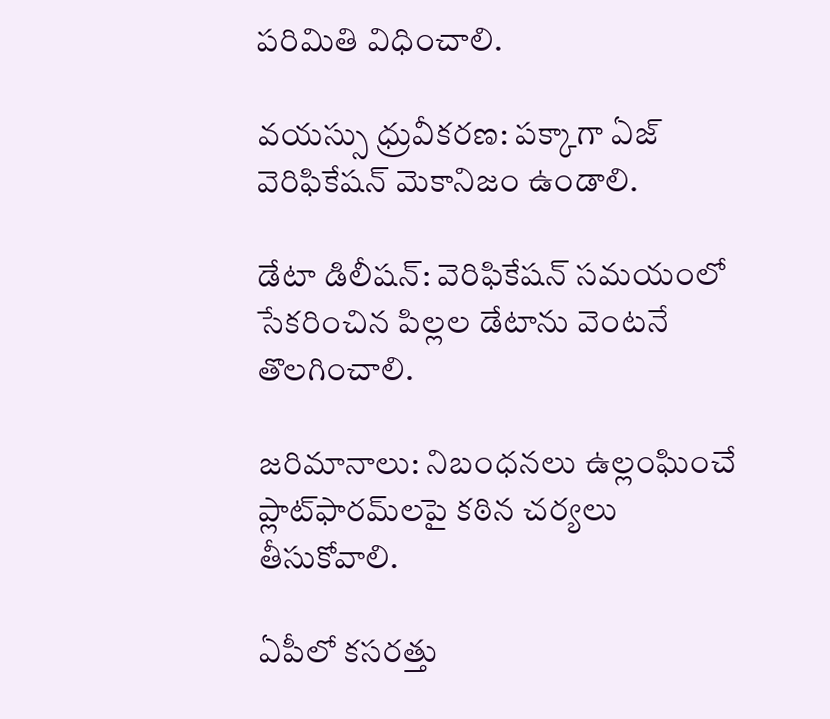పరిమితి విధించాలి.

వయస్సు ధ్రువీకరణ: పక్కాగా ఏజ్ వెరిఫికేషన్ మెకానిజం ఉండాలి.

డేటా డిలీషన్: వెరిఫికేషన్ సమయంలో సేకరించిన పిల్లల డేటాను వెంటనే తొలగించాలి.

జరిమానాలు: నిబంధనలు ఉల్లంఘించే ప్లాట్‌ఫారమ్‌లపై కఠిన చర్యలు తీసుకోవాలి.

ఏపీలో కసరత్తు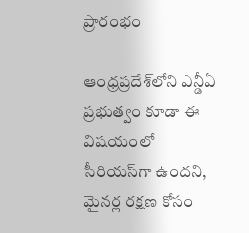ప్రారంభం

ఆంధ్రప్రదేశ్‌లోని ఎన్డీఏ ప్రభుత్వం కూడా ఈ విషయంలో సీరియస్‌గా ఉందని, మైనర్ల రక్షణ కోసం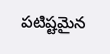పటిష్టమైన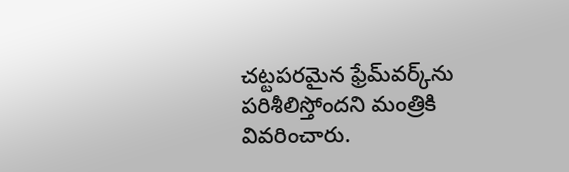చట్టపరమైన ఫ్రేమ్‌వర్క్‌ను పరిశీలిస్తోందని మంత్రికి వివరించారు.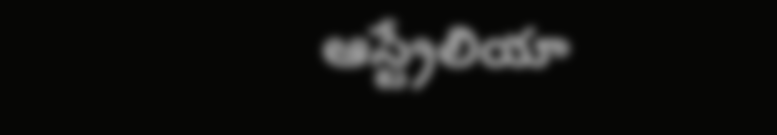ఆస్ట్రేలియా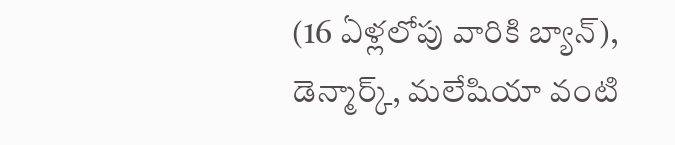(16 ఏళ్లలోపు వారికి బ్యాన్), డెన్మార్క్, మలేషియా వంటి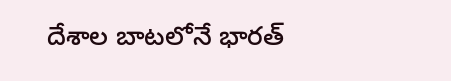దేశాల బాటలోనే భారత్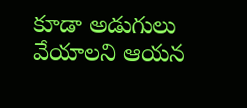కూడా అడుగులు వేయాలని ఆయన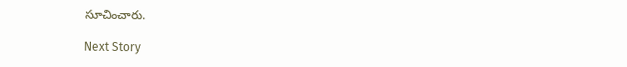సూచించారు.

Next Story